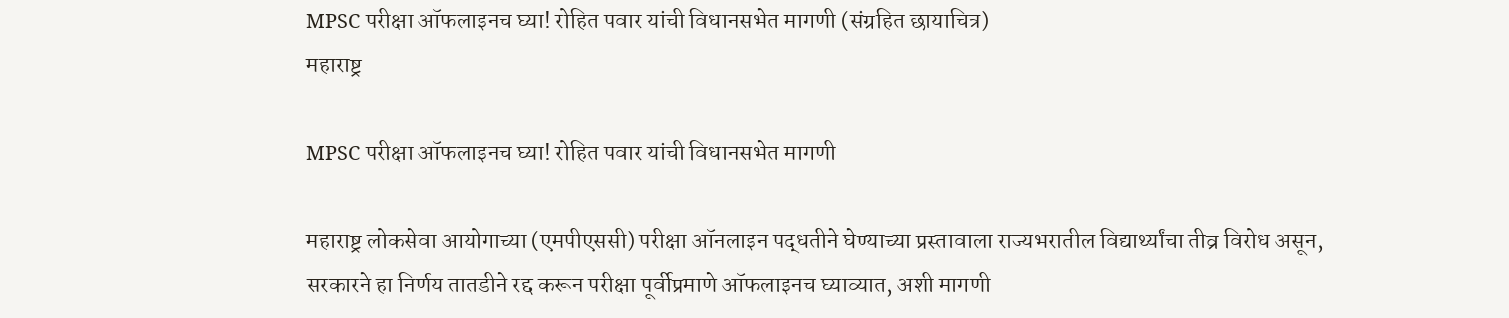MPSC परीक्षा ऑफलाइनच घ्या! रोहित पवार यांची विधानसभेत मागणी (संग्रहित छायाचित्र)
महाराष्ट्र

MPSC परीक्षा ऑफलाइनच घ्या! रोहित पवार यांची विधानसभेत मागणी

महाराष्ट्र लोकसेवा आयोगाच्या (एमपीएससी) परीक्षा ऑनलाइन पद्धतीने घेण्याच्या प्रस्तावाला राज्यभरातील विद्यार्थ्यांचा तीव्र विरोध असून, सरकारने हा निर्णय तातडीने रद्द करून परीक्षा पूर्वीप्रमाणे ऑफलाइनच घ्याव्यात, अशी मागणी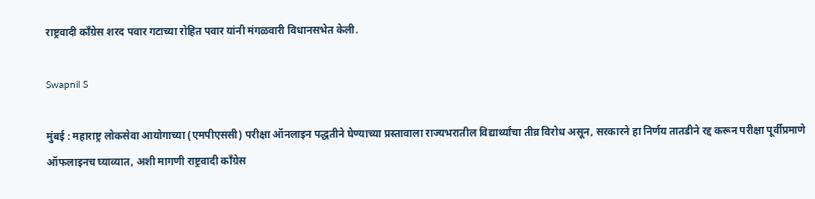राष्ट्रवादी काँग्रेस शरद पवार गटाच्या रोहित पवार यांनी मंगळवारी विधानसभेत केली.

Swapnil S

मुंबई : महाराष्ट्र लोकसेवा आयोगाच्या (एमपीएससी) परीक्षा ऑनलाइन पद्धतीने घेण्याच्या प्रस्तावाला राज्यभरातील विद्यार्थ्यांचा तीव्र विरोध असून, सरकारने हा निर्णय तातडीने रद्द करून परीक्षा पूर्वीप्रमाणे ऑफलाइनच घ्याव्यात, अशी मागणी राष्ट्रवादी काँग्रेस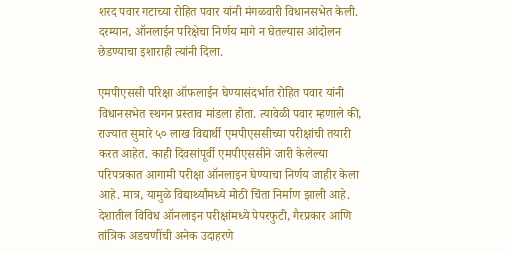शरद पवार गटाच्या रोहित पवार यांनी मंगळवारी विधानसभेत केली. दरम्यान, ऑनलाईन परिक्षेचा निर्णय मागे न घेतल्यास आंदोलन छेडण्याचा इशाराही त्यांनी दिला.

एमपीएससी परिक्षा ऑफलाईन घेण्यासंदर्भात रोहित पवार यांनी विधानसभेत स्थगन प्रस्ताव मांडला होता. त्यावेळी पवार म्हणाले की, राज्यात सुमारे ५० लाख विद्यार्थी एमपीएससीच्या परीक्षांची तयारी करत आहेत. काही दिवसांपूर्वी एमपीएससीने जारी केलेल्या परिपत्रकात आगामी परीक्षा ऑनलाइन घेण्याचा निर्णय जाहीर केला आहे. मात्र, यामुळे विद्यार्थ्यांमध्ये मोठी चिंता निर्माण झाली आहे. देशातील विविध ऑनलाइन परीक्षांमध्ये पेपरफुटी, गैरप्रकार आणि तांत्रिक अडचणींची अनेक उदाहरणे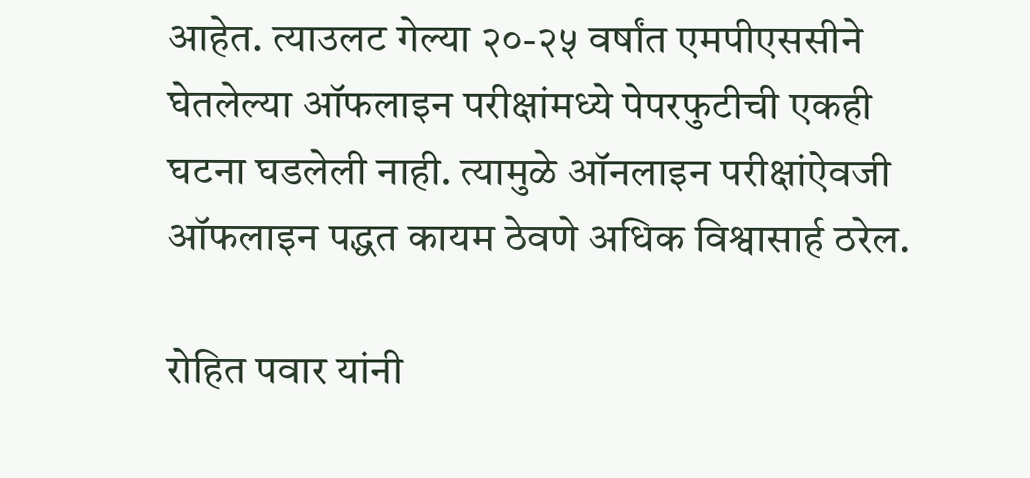आहेत. त्याउलट गेल्या २०-२५ वर्षांत एमपीएससीने घेतलेल्या ऑफलाइन परीक्षांमध्ये पेपरफुटीची एकही घटना घडलेली नाही. त्यामुळे ऑनलाइन परीक्षांऐवजी ऑफलाइन पद्धत कायम ठेवणे अधिक विश्वासार्ह ठरेल.

रोहित पवार यांनी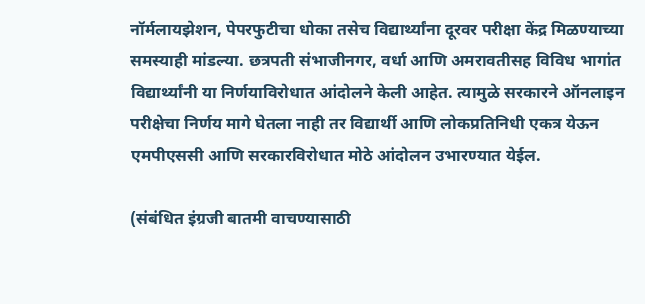नॉर्मलायझेशन, पेपरफुटीचा धोका तसेच विद्यार्थ्यांना दूरवर परीक्षा केंद्र मिळण्याच्या समस्याही मांडल्या. छत्रपती संभाजीनगर, वर्धा आणि अमरावतीसह विविध भागांत विद्यार्थ्यांनी या निर्णयाविरोधात आंदोलने केली आहेत. त्यामुळे सरकारने ऑनलाइन परीक्षेचा निर्णय मागे घेतला नाही तर विद्यार्थी आणि लोकप्रतिनिधी एकत्र येऊन एमपीएससी आणि सरकारविरोधात मोठे आंदोलन उभारण्यात येईल.

(संबंधित इंग्रजी बातमी वाचण्यासाठी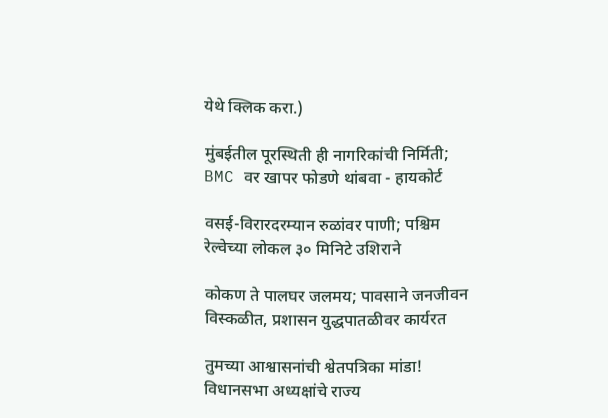येथे क्लिक करा.)

मुंबईतील पूरस्थिती ही नागरिकांची निर्मिती; BMC वर खापर फोडणे थांबवा - हायकोर्ट

वसई-विरारदरम्यान रुळांवर पाणी; पश्चिम रेल्वेच्या लोकल ३० मिनिटे उशिराने

कोकण ते पालघर जलमय; पावसाने जनजीवन विस्कळीत, प्रशासन युद्धपातळीवर कार्यरत

तुमच्या आश्वासनांची श्वेतपत्रिका मांडा! विधानसभा अध्यक्षांचे राज्य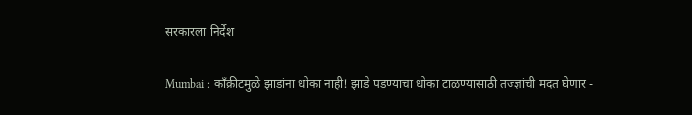सरकारला निर्देश

Mumbai : काँक्रीटमुळे झाडांना धोका नाही! झाडे पडण्याचा धोका टाळण्यासाठी तज्ज्ञांची मदत घेणार -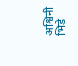अश्विनी भिडे